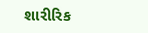શારીરિક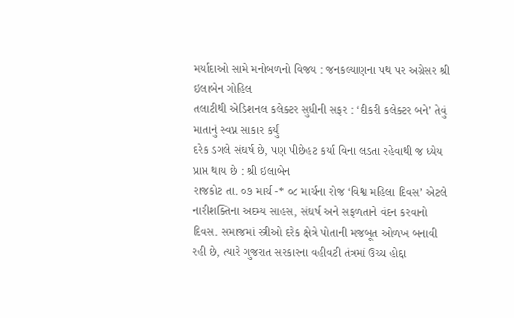મર્યાદાઓ સામે મનોબળનો વિજય : જનકલ્યાણના પથ પર અગ્રેસર શ્રી ઇલાબેન ગોહિલ
તલાટીથી એડિશનલ કલેક્ટર સુધીની સફર : ‘દીકરી કલેક્ટર બને’ તેવું માતાનું સ્વપ્ન સાકાર કર્યું
દરેક ડગલે સંઘર્ષ છે, પણ પીછેહટ કર્યા વિના લડતા રહેવાથી જ ધ્યેય પ્રાપ્ત થાય છે : શ્રી ઇલાબેન
રાજકોટ તા. ૦૭ માર્ચ -* ૦૮ માર્ચના રોજ ‘વિશ્વ મહિલા દિવસ’ એટલે નારીશક્તિના અદમ્ય સાહસ, સંઘર્ષ અને સફળતાને વંદન કરવાનો દિવસ. સમાજમાં સ્ત્રીઓ દરેક ક્ષેત્રે પોતાની મજબૂત ઓળખ બનાવી રહી છે, ત્યારે ગુજરાત સરકારના વહીવટી તંત્રમાં ઉચ્ચ હોદ્દા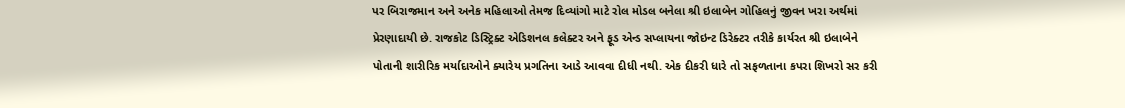પર બિરાજમાન અને અનેક મહિલાઓ તેમજ દિવ્યાંગો માટે રોલ મોડલ બનેલા શ્રી ઇલાબેન ગોહિલનું જીવન ખરા અર્થમાં પ્રેરણાદાયી છે. રાજકોટ ડિસ્ટ્રિક્ટ એડિશનલ કલેક્ટર અને ફૂડ એન્ડ સપ્લાયના જોઇન્ટ ડિરેક્ટર તરીકે કાર્યરત શ્રી ઇલાબેને પોતાની શારીરિક મર્યાદાઓને ક્યારેય પ્રગતિના આડે આવવા દીધી નથી. એક દીકરી ધારે તો સફળતાના કપરા શિખરો સર કરી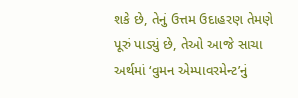શકે છે, તેનું ઉત્તમ ઉદાહરણ તેમણે પૂરું પાડ્યું છે, તેઓ આજે સાચા અર્થમાં ‘વુમન એમ્પાવરમેન્ટ’નું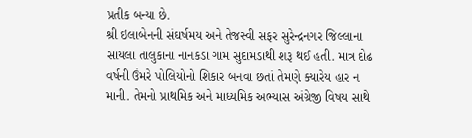પ્રતીક બન્યા છે.
શ્રી ઇલાબેનની સંઘર્ષમય અને તેજસ્વી સફર સુરેન્દ્રનગર જિલ્લાના સાયલા તાલુકાના નાનકડા ગામ સુદામડાથી શરૂ થઈ હતી. માત્ર દોઢ વર્ષની ઉંમરે પોલિયોનો શિકાર બનવા છતાં તેમણે ક્યારેય હાર ન માની. તેમનો પ્રાથમિક અને માધ્યમિક અભ્યાસ અંગ્રેજી વિષય સાથે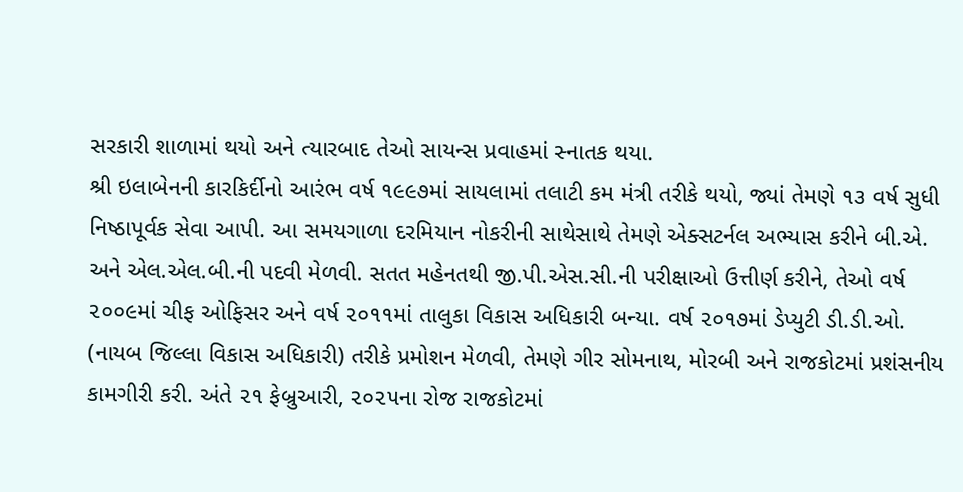સરકારી શાળામાં થયો અને ત્યારબાદ તેઓ સાયન્સ પ્રવાહમાં સ્નાતક થયા.
શ્રી ઇલાબેનની કારકિર્દીનો આરંભ વર્ષ ૧૯૯૭માં સાયલામાં તલાટી કમ મંત્રી તરીકે થયો, જ્યાં તેમણે ૧૩ વર્ષ સુધી નિષ્ઠાપૂર્વક સેવા આપી. આ સમયગાળા દરમિયાન નોકરીની સાથેસાથે તેમણે એક્સટર્નલ અભ્યાસ કરીને બી.એ. અને એલ.એલ.બી.ની પદવી મેળવી. સતત મહેનતથી જી.પી.એસ.સી.ની પરીક્ષાઓ ઉત્તીર્ણ કરીને, તેઓ વર્ષ ૨૦૦૯માં ચીફ ઓફિસર અને વર્ષ ૨૦૧૧માં તાલુકા વિકાસ અધિકારી બન્યા. વર્ષ ૨૦૧૭માં ડેપ્યુટી ડી.ડી.ઓ. (નાયબ જિલ્લા વિકાસ અધિકારી) તરીકે પ્રમોશન મેળવી, તેમણે ગીર સોમનાથ, મોરબી અને રાજકોટમાં પ્રશંસનીય કામગીરી કરી. અંતે ૨૧ ફેબ્રુઆરી, ૨૦૨૫ના રોજ રાજકોટમાં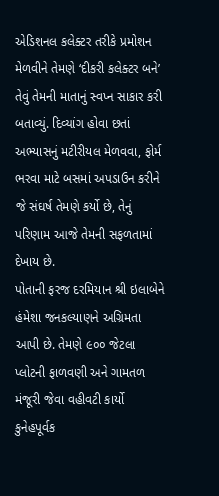એડિશનલ કલેક્ટર તરીકે પ્રમોશન મેળવીને તેમણે ‘દીકરી કલેક્ટર બને’ તેવું તેમની માતાનું સ્વપ્ન સાકાર કરી બતાવ્યું. દિવ્યાંગ હોવા છતાં અભ્યાસનું મટીરીયલ મેળવવા, ફોર્મ ભરવા માટે બસમાં અપડાઉન કરીને જે સંઘર્ષ તેમણે કર્યો છે, તેનું પરિણામ આજે તેમની સફળતામાં દેખાય છે.
પોતાની ફરજ દરમિયાન શ્રી ઇલાબેને હંમેશા જનકલ્યાણને અગ્રિમતા આપી છે. તેમણે ૯૦૦ જેટલા પ્લોટની ફાળવણી અને ગામતળ મંજૂરી જેવા વહીવટી કાર્યો કુનેહપૂર્વક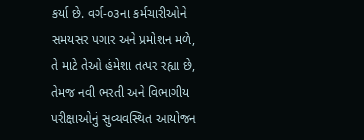કર્યા છે. વર્ગ-૦૩ના કર્મચારીઓને સમયસર પગાર અને પ્રમોશન મળે, તે માટે તેઓ હંમેશા તત્પર રહ્યા છે, તેમજ નવી ભરતી અને વિભાગીય પરીક્ષાઓનું સુવ્યવસ્થિત આયોજન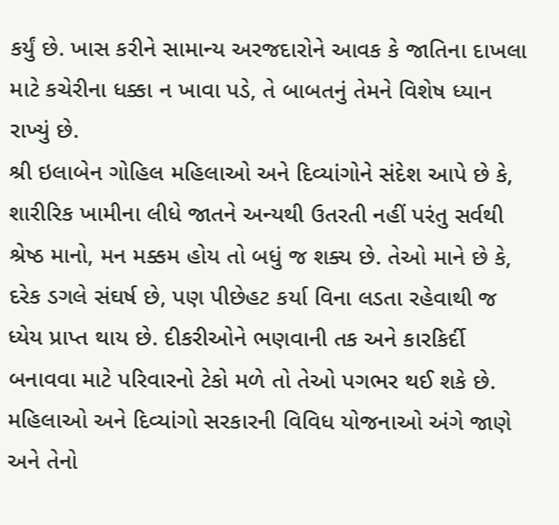કર્યું છે. ખાસ કરીને સામાન્ય અરજદારોને આવક કે જાતિના દાખલા માટે કચેરીના ધક્કા ન ખાવા પડે, તે બાબતનું તેમને વિશેષ ધ્યાન રાખ્યું છે.
શ્રી ઇલાબેન ગોહિલ મહિલાઓ અને દિવ્યાંગોને સંદેશ આપે છે કે, શારીરિક ખામીના લીધે જાતને અન્યથી ઉતરતી નહીં પરંતુ સર્વથી શ્રેષ્ઠ માનો, મન મક્કમ હોય તો બધું જ શક્ય છે. તેઓ માને છે કે, દરેક ડગલે સંઘર્ષ છે, પણ પીછેહટ કર્યા વિના લડતા રહેવાથી જ ધ્યેય પ્રાપ્ત થાય છે. દીકરીઓને ભણવાની તક અને કારકિર્દી બનાવવા માટે પરિવારનો ટેકો મળે તો તેઓ પગભર થઈ શકે છે. મહિલાઓ અને દિવ્યાંગો સરકારની વિવિધ યોજનાઓ અંગે જાણે અને તેનો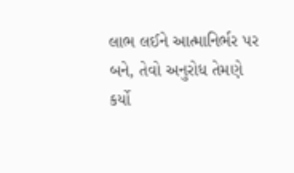લાભ લઈને આત્માનિર્ભર પર બને, તેવો અનુરોધ તેમણે કર્યો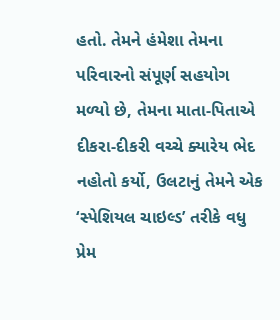હતો. તેમને હંમેશા તેમના પરિવારનો સંપૂર્ણ સહયોગ મળ્યો છે, તેમના માતા-પિતાએ દીકરા-દીકરી વચ્ચે ક્યારેય ભેદ નહોતો કર્યો, ઉલટાનું તેમને એક ‘સ્પેશિયલ ચાઇલ્ડ’ તરીકે વધુ પ્રેમ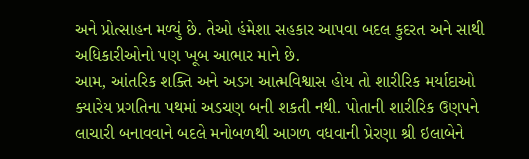અને પ્રોત્સાહન મળ્યું છે. તેઓ હંમેશા સહકાર આપવા બદલ કુદરત અને સાથી અધિકારીઓનો પણ ખૂબ આભાર માને છે.
આમ, આંતરિક શક્તિ અને અડગ આત્મવિશ્વાસ હોય તો શારીરિક મર્યાદાઓ ક્યારેય પ્રગતિના પથમાં અડચણ બની શકતી નથી. પોતાની શારીરિક ઉણપને લાચારી બનાવવાને બદલે મનોબળથી આગળ વધવાની પ્રેરણા શ્રી ઇલાબેને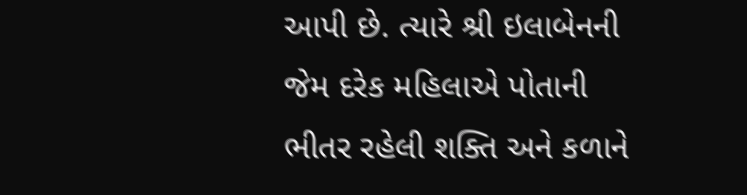આપી છે. ત્યારે શ્રી ઇલાબેનની જેમ દરેક મહિલાએ પોતાની ભીતર રહેલી શક્તિ અને કળાને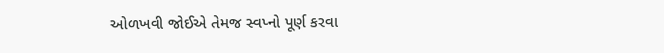ઓળખવી જોઈએ તેમજ સ્વપ્નો પૂર્ણ કરવા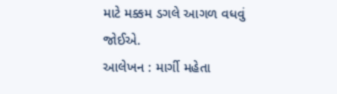માટે મક્કમ ડગલે આગળ વધવું જોઈએ.
આલેખન : માર્ગી મહેતા